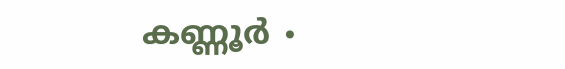കണ്ണൂർ ∙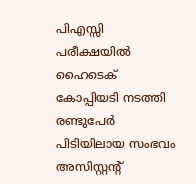പിഎസ്സി പരീക്ഷയിൽ ഹൈടെക് കോപ്പിയടി നടത്തി രണ്ടുപേർ പിടിയിലായ സംഭവം അസിസ്റ്റന്റ്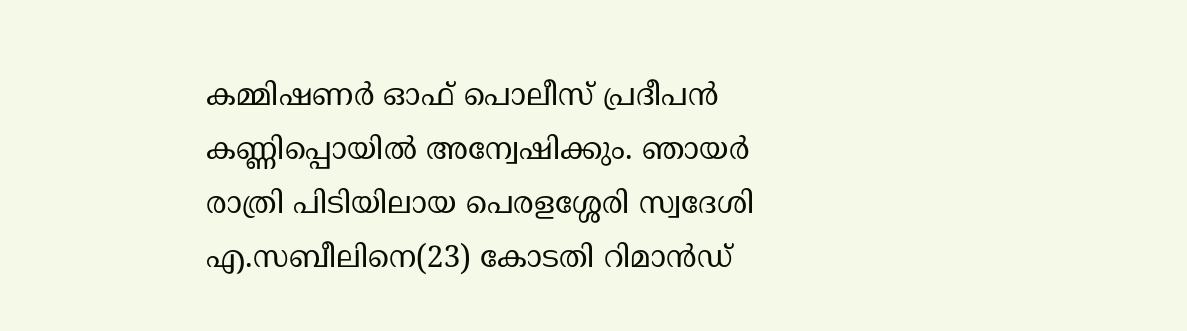കമ്മിഷണർ ഓഫ് പൊലീസ് പ്രദീപൻ കണ്ണിപ്പൊയിൽ അന്വേഷിക്കും. ഞായർ രാത്രി പിടിയിലായ പെരളശ്ശേരി സ്വദേശി എ.സബീലിനെ(23) കോടതി റിമാൻഡ്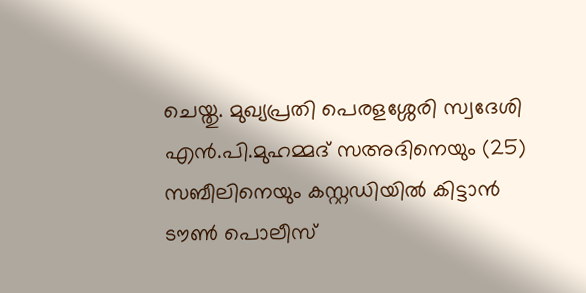ചെയ്തു. മുഖ്യപ്രതി പെരളശ്ശേരി സ്വദേശി എൻ.പി.മുഹമ്മദ് സഅദിനെയും (25) സബീലിനെയും കസ്റ്റഡിയിൽ കിട്ടാൻ ടൗൺ പൊലീസ്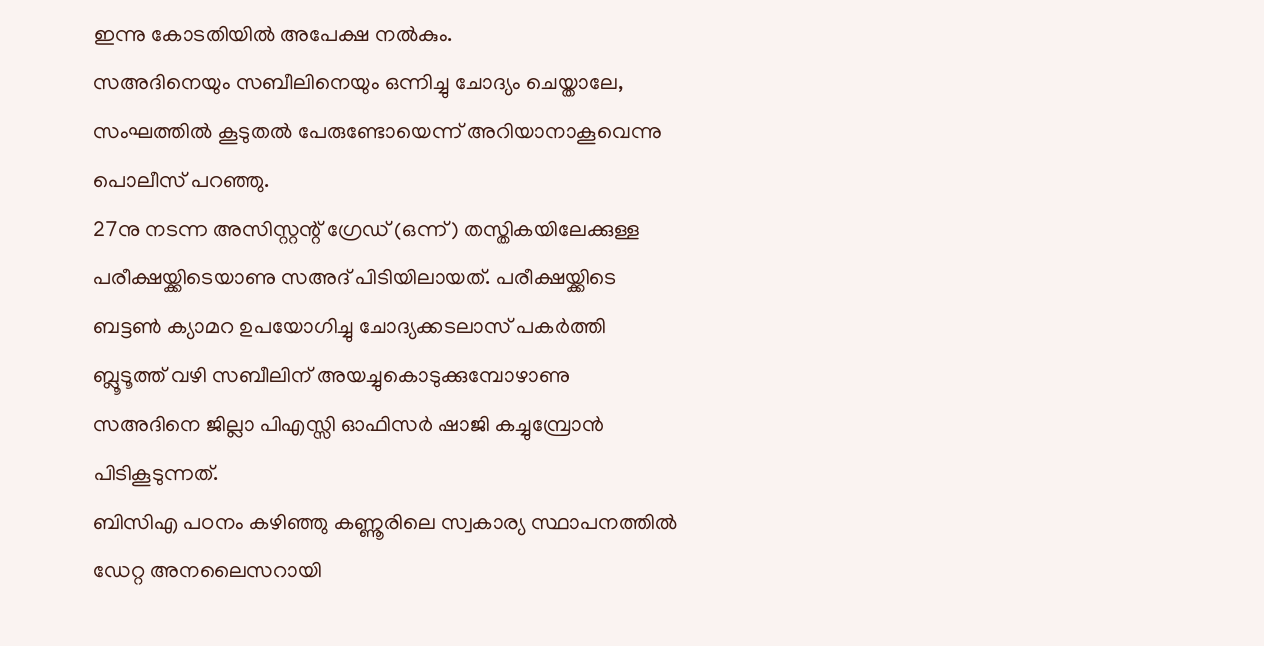ഇന്നു കോടതിയിൽ അപേക്ഷ നൽകും.
സഅദിനെയും സബീലിനെയും ഒന്നിച്ചു ചോദ്യം ചെയ്താലേ, സംഘത്തിൽ കൂടുതൽ പേരുണ്ടോയെന്ന് അറിയാനാകൂവെന്നു പൊലീസ് പറഞ്ഞു.
27നു നടന്ന അസിസ്റ്റന്റ് ഗ്രേഡ് (ഒന്ന്) തസ്തികയിലേക്കുള്ള പരീക്ഷയ്ക്കിടെയാണു സഅദ് പിടിയിലായത്. പരീക്ഷയ്ക്കിടെ ബട്ടൺ ക്യാമറ ഉപയോഗിച്ചു ചോദ്യക്കടലാസ് പകർത്തി ബ്ലൂടൂത്ത് വഴി സബീലിന് അയച്ചുകൊടുക്കുമ്പോഴാണു സഅദിനെ ജില്ലാ പിഎസ്സി ഓഫിസർ ഷാജി കച്ചുമ്പ്രോൻ പിടികൂടുന്നത്.
ബിസിഎ പഠനം കഴിഞ്ഞു കണ്ണൂരിലെ സ്വകാര്യ സ്ഥാപനത്തിൽ ഡേറ്റ അനലൈസറായി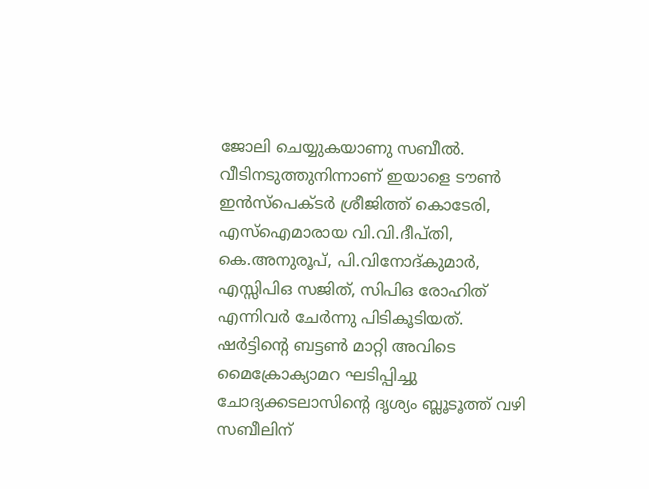ജോലി ചെയ്യുകയാണു സബീൽ. വീടിനടുത്തുനിന്നാണ് ഇയാളെ ടൗൺ ഇൻസ്പെക്ടർ ശ്രീജിത്ത് കൊടേരി, എസ്ഐമാരായ വി.വി.ദീപ്തി, കെ.അനുരൂപ്, പി.വിനോദ്കുമാർ, എസ്സിപിഒ സജിത്, സിപിഒ രോഹിത് എന്നിവർ ചേർന്നു പിടികൂടിയത്.
ഷർട്ടിന്റെ ബട്ടൺ മാറ്റി അവിടെ മൈക്രോക്യാമറ ഘടിപ്പിച്ചു ചോദ്യക്കടലാസിന്റെ ദൃശ്യം ബ്ലൂടൂത്ത് വഴി സബീലിന്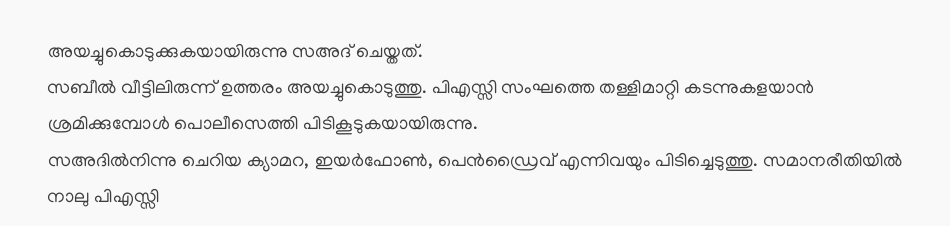അയച്ചുകൊടുക്കുകയായിരുന്നു സഅദ് ചെയ്തത്.
സബീൽ വീട്ടിലിരുന്ന് ഉത്തരം അയച്ചുകൊടുത്തു. പിഎസ്സി സംഘത്തെ തള്ളിമാറ്റി കടന്നുകളയാൻ ശ്രമിക്കുമ്പോൾ പൊലീസെത്തി പിടികൂടുകയായിരുന്നു.
സഅദിൽനിന്നു ചെറിയ ക്യാമറ, ഇയർഫോൺ, പെൻഡ്രൈവ് എന്നിവയും പിടിച്ചെടുത്തു. സമാനരീതിയിൽ നാലു പിഎസ്സി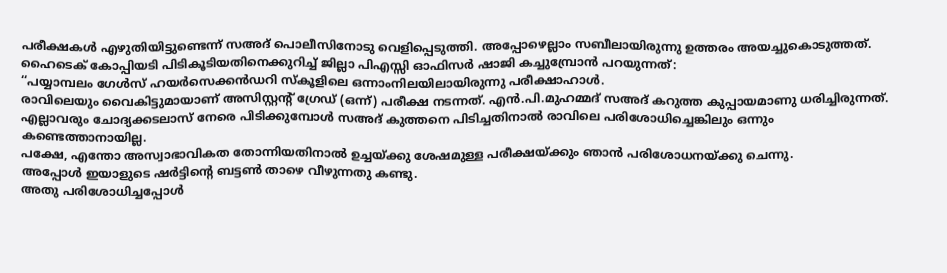പരീക്ഷകൾ എഴുതിയിട്ടുണ്ടെന്ന് സഅദ് പൊലീസിനോടു വെളിപ്പെടുത്തി. അപ്പോഴെല്ലാം സബീലായിരുന്നു ഉത്തരം അയച്ചുകൊടുത്തത്.
ഹൈടെക് കോപ്പിയടി പിടികൂടിയതിനെക്കുറിച്ച് ജില്ലാ പിഎസ്സി ഓഫിസർ ഷാജി കച്ചുമ്പ്രോൻ പറയുന്നത്:
‘‘പയ്യാമ്പലം ഗേൾസ് ഹയർസെക്കൻഡറി സ്കൂളിലെ ഒന്നാംനിലയിലായിരുന്നു പരീക്ഷാഹാൾ.
രാവിലെയും വൈകിട്ടുമായാണ് അസിസ്റ്റന്റ് ഗ്രേഡ് (ഒന്ന്) പരീക്ഷ നടന്നത്. എൻ.പി.മുഹമ്മദ് സഅദ് കറുത്ത കുപ്പായമാണു ധരിച്ചിരുന്നത്. എല്ലാവരും ചോദ്യക്കടലാസ് നേരെ പിടിക്കുമ്പോൾ സഅദ് കുത്തനെ പിടിച്ചതിനാൽ രാവിലെ പരിശോധിച്ചെങ്കിലും ഒന്നും കണ്ടെത്താനായില്ല.
പക്ഷേ, എന്തോ അസ്വാഭാവികത തോന്നിയതിനാൽ ഉച്ചയ്ക്കു ശേഷമുള്ള പരീക്ഷയ്ക്കും ഞാൻ പരിശോധനയ്ക്കു ചെന്നു.
അപ്പോൾ ഇയാളുടെ ഷർട്ടിന്റെ ബട്ടൺ താഴെ വീഴുന്നതു കണ്ടു.
അതു പരിശോധിച്ചപ്പോൾ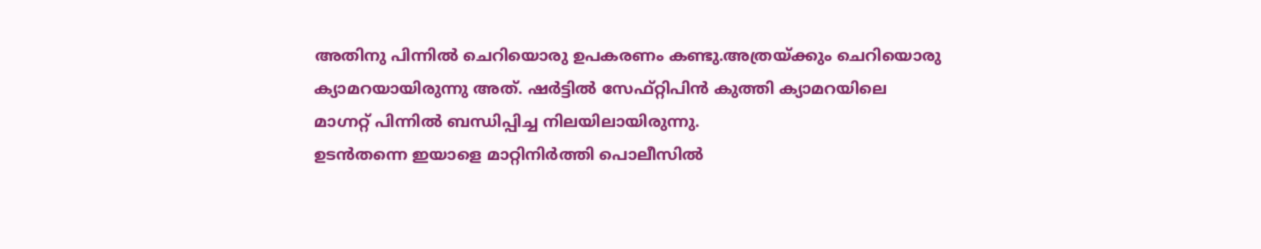അതിനു പിന്നിൽ ചെറിയൊരു ഉപകരണം കണ്ടു.അത്രയ്ക്കും ചെറിയൊരു ക്യാമറയായിരുന്നു അത്. ഷർട്ടിൽ സേഫ്റ്റിപിൻ കുത്തി ക്യാമറയിലെ മാഗ്നറ്റ് പിന്നിൽ ബന്ധിപ്പിച്ച നിലയിലായിരുന്നു.
ഉടൻതന്നെ ഇയാളെ മാറ്റിനിർത്തി പൊലീസിൽ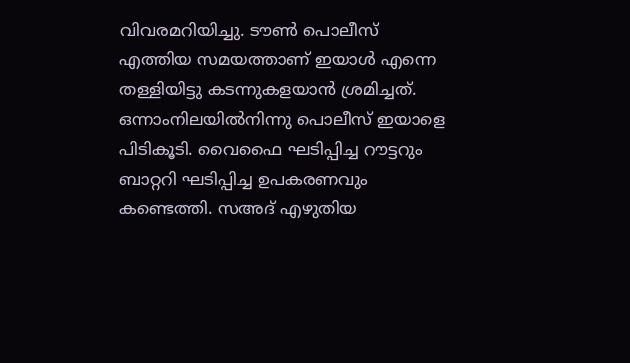വിവരമറിയിച്ചു. ടൗൺ പൊലീസ് എത്തിയ സമയത്താണ് ഇയാൾ എന്നെ തള്ളിയിട്ടു കടന്നുകളയാൻ ശ്രമിച്ചത്.
ഒന്നാംനിലയിൽനിന്നു പൊലീസ് ഇയാളെ പിടികൂടി. വൈഫൈ ഘടിപ്പിച്ച റൗട്ടറും ബാറ്ററി ഘടിപ്പിച്ച ഉപകരണവും കണ്ടെത്തി. സഅദ് എഴുതിയ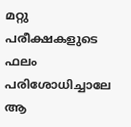മറ്റു പരീക്ഷകളുടെ ഫലം പരിശോധിച്ചാലേ ആ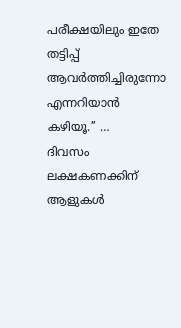പരീക്ഷയിലും ഇതേ തട്ടിപ്പ് ആവർത്തിച്ചിരുന്നോ എന്നറിയാൻ കഴിയൂ.’’ …
ദിവസം ലക്ഷകണക്കിന് ആളുകൾ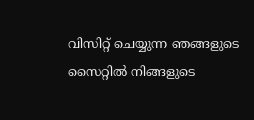വിസിറ്റ് ചെയ്യുന്ന ഞങ്ങളുടെ സൈറ്റിൽ നിങ്ങളുടെ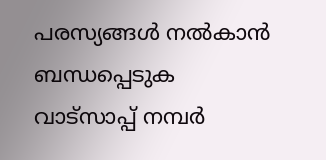പരസ്യങ്ങൾ നൽകാൻ ബന്ധപ്പെടുക വാട്സാപ്പ് നമ്പർ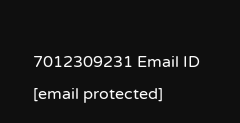7012309231 Email ID [email protected]